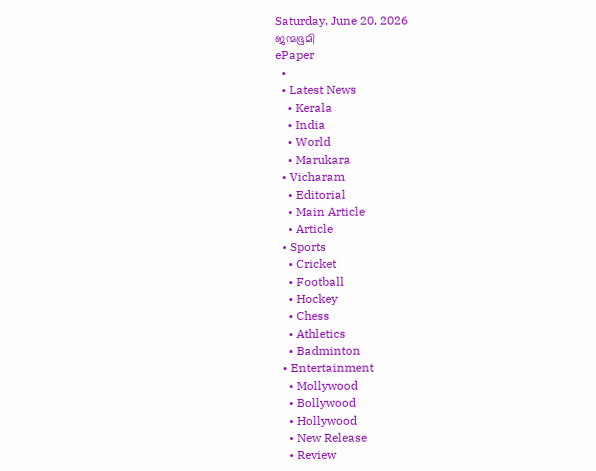Saturday, June 20, 2026
ജന്മഭൂമി
ePaper
  •
  • Latest News
    • Kerala
    • India
    • World
    • Marukara
  • Vicharam
    • Editorial
    • Main Article
    • Article
  • Sports
    • Cricket
    • Football
    • Hockey
    • Chess
    • Athletics
    • Badminton
  • Entertainment
    • Mollywood
    • Bollywood
    • Hollywood
    • New Release
    • Review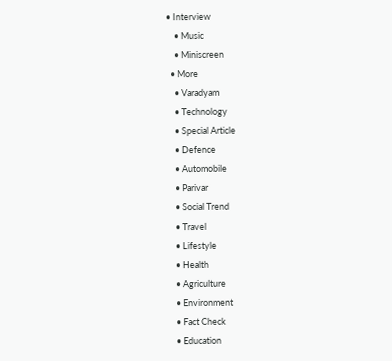• Interview
    • Music
    • Miniscreen
  • More
    • Varadyam
    • Technology
    • Special Article
    • Defence
    • Automobile
    • Parivar
    • Social Trend
    • Travel
    • Lifestyle
    • Health
    • Agriculture
    • Environment
    • Fact Check
    • Education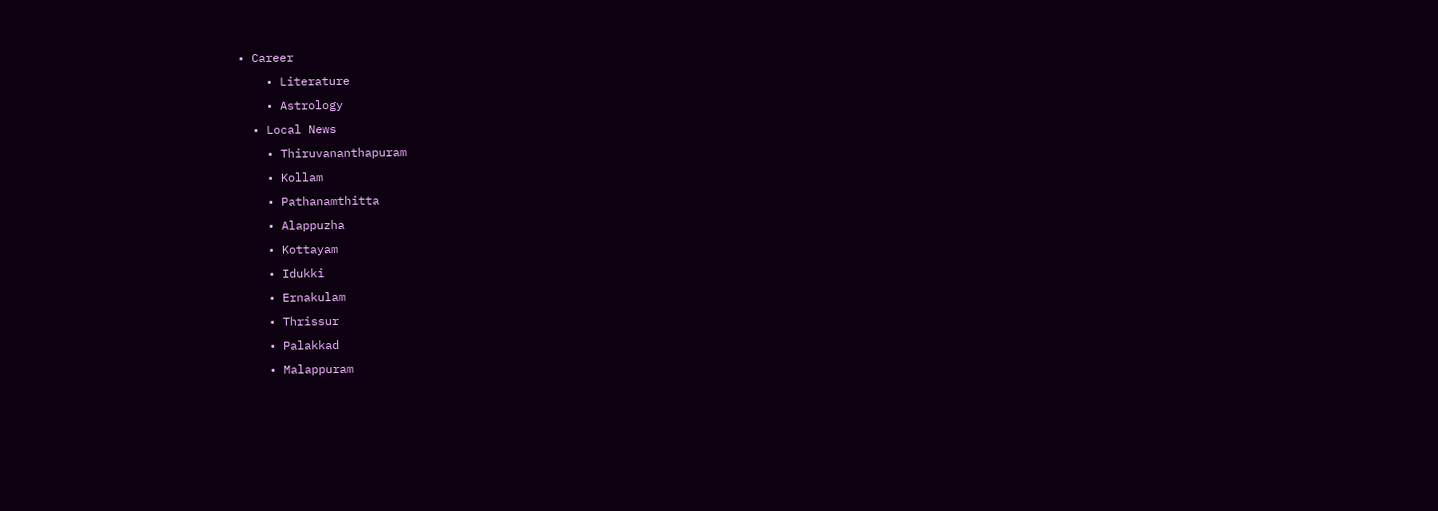• Career
    • Literature
    • Astrology
  • Local News
    • Thiruvananthapuram
    • Kollam
    • Pathanamthitta
    • Alappuzha
    • Kottayam
    • Idukki
    • Ernakulam
    • Thrissur
    • Palakkad
    • Malappuram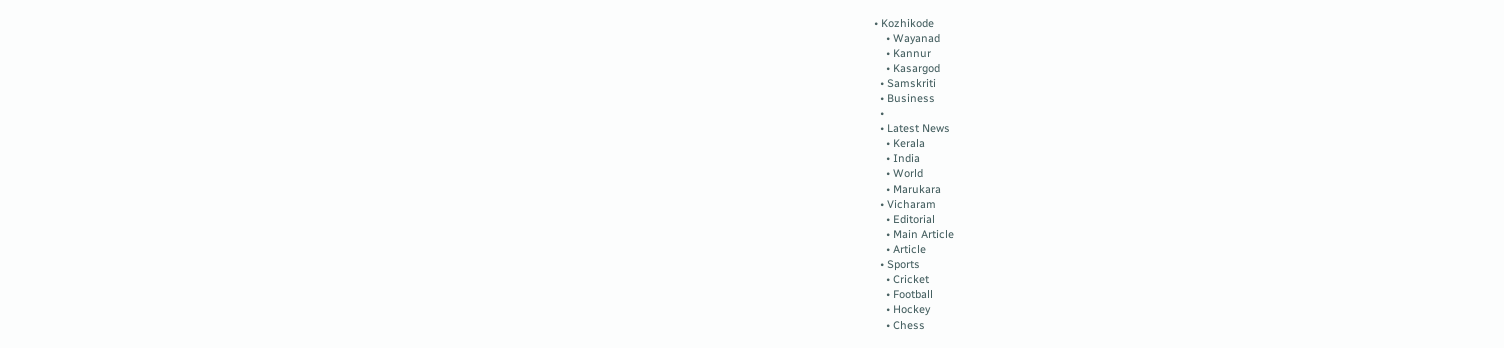• Kozhikode
    • Wayanad
    • Kannur
    • Kasargod
  • Samskriti
  • Business
  •
  • Latest News
    • Kerala
    • India
    • World
    • Marukara
  • Vicharam
    • Editorial
    • Main Article
    • Article
  • Sports
    • Cricket
    • Football
    • Hockey
    • Chess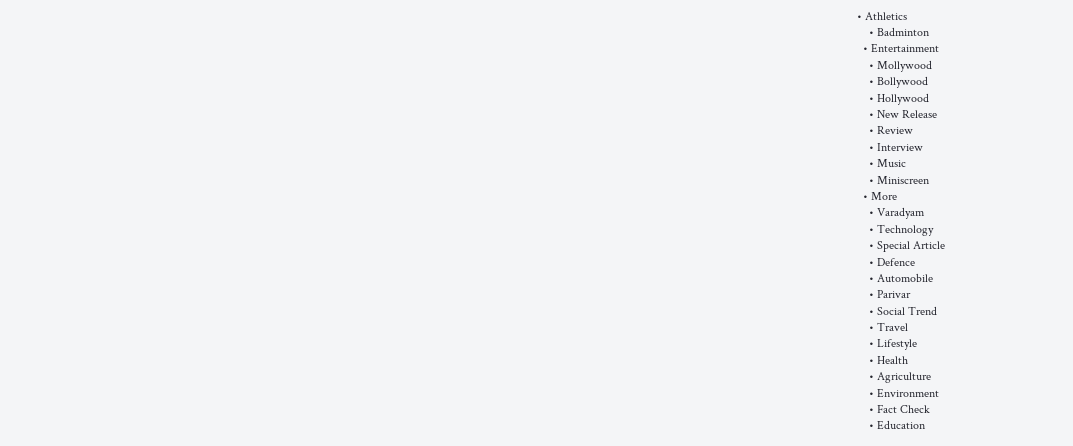• Athletics
    • Badminton
  • Entertainment
    • Mollywood
    • Bollywood
    • Hollywood
    • New Release
    • Review
    • Interview
    • Music
    • Miniscreen
  • More
    • Varadyam
    • Technology
    • Special Article
    • Defence
    • Automobile
    • Parivar
    • Social Trend
    • Travel
    • Lifestyle
    • Health
    • Agriculture
    • Environment
    • Fact Check
    • Education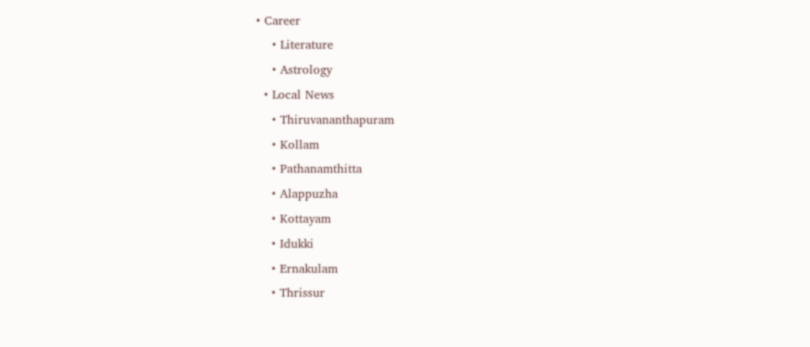• Career
    • Literature
    • Astrology
  • Local News
    • Thiruvananthapuram
    • Kollam
    • Pathanamthitta
    • Alappuzha
    • Kottayam
    • Idukki
    • Ernakulam
    • Thrissur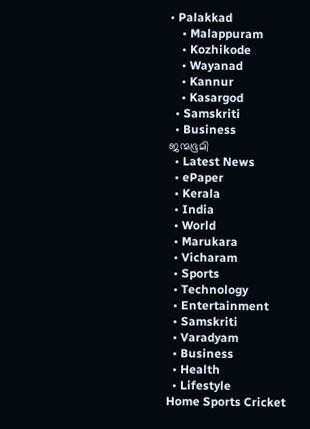• Palakkad
    • Malappuram
    • Kozhikode
    • Wayanad
    • Kannur
    • Kasargod
  • Samskriti
  • Business
ജന്മഭൂമി
  • Latest News
  • ePaper
  • Kerala
  • India
  • World
  • Marukara
  • Vicharam
  • Sports
  • Technology
  • Entertainment
  • Samskriti
  • Varadyam
  • Business
  • Health
  • Lifestyle
Home Sports Cricket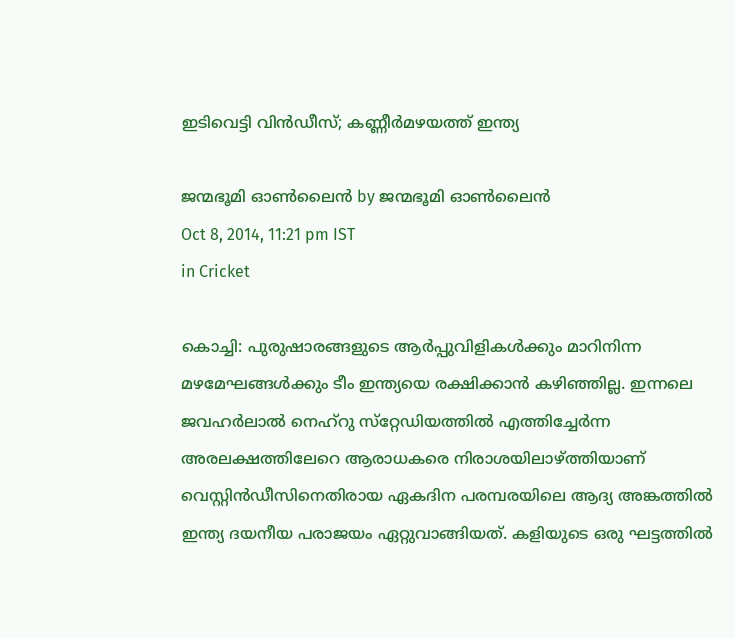ഇടിവെട്ടി വിന്‍ഡീസ്; കണ്ണീര്‍മഴയത്ത് ഇന്ത്യ

ജന്മഭൂമി ഓണ്‍ലൈന്‍ by ജന്മഭൂമി ഓണ്‍ലൈന്‍
Oct 8, 2014, 11:21 pm IST
in Cricket

കൊച്ചി: പുരുഷാരങ്ങളുടെ ആര്‍പ്പുവിളികള്‍ക്കും മാറിനിന്ന മഴമേഘങ്ങള്‍ക്കും ടീം ഇന്ത്യയെ രക്ഷിക്കാന്‍ കഴിഞ്ഞില്ല. ഇന്നലെ ജവഹര്‍ലാല്‍ നെഹ്‌റു സ്‌റ്റേഡിയത്തില്‍ എത്തിച്ചേര്‍ന്ന അരലക്ഷത്തിലേറെ ആരാധകരെ നിരാശയിലാഴ്‌ത്തിയാണ് വെസ്റ്റിന്‍ഡീസിനെതിരായ ഏകദിന പരമ്പരയിലെ ആദ്യ അങ്കത്തില്‍ ഇന്ത്യ ദയനീയ പരാജയം ഏറ്റുവാങ്ങിയത്. കളിയുടെ ഒരു ഘട്ടത്തില്‍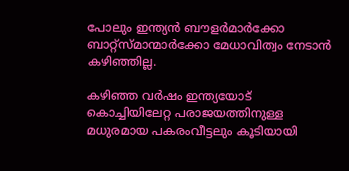പോലും ഇന്ത്യന്‍ ബൗളര്‍മാര്‍ക്കോ ബാറ്റ്‌സ്മാന്മാര്‍ക്കോ മേധാവിത്വം നേടാന്‍ കഴിഞ്ഞില്ല.

കഴിഞ്ഞ വര്‍ഷം ഇന്ത്യയോട് കൊച്ചിയിലേറ്റ പരാജയത്തിനുള്ള മധുരമായ പകരംവീട്ടലും കൂടിയായി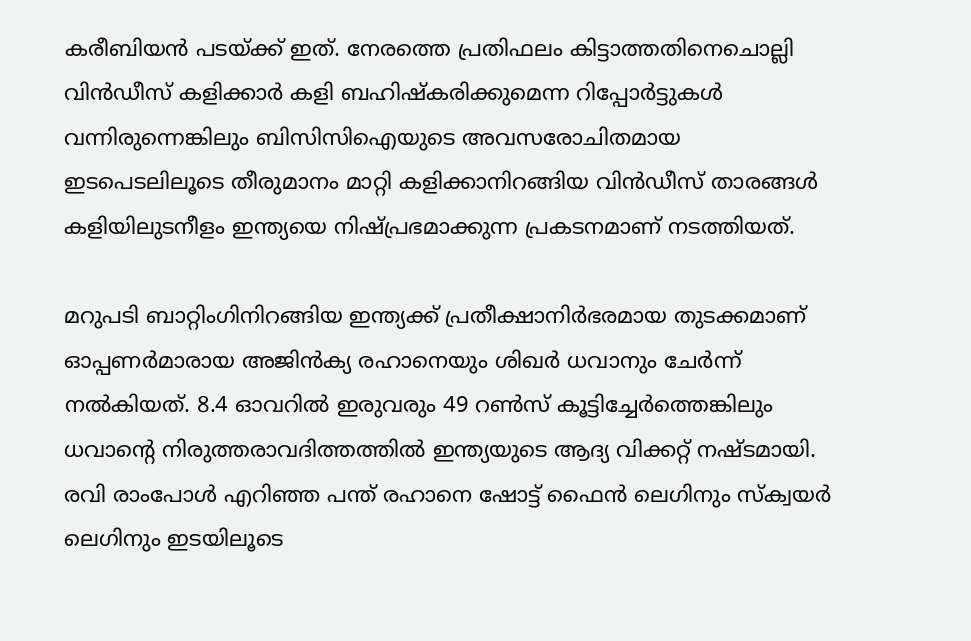കരീബിയന്‍ പടയ്‌ക്ക് ഇത്. നേരത്തെ പ്രതിഫലം കിട്ടാത്തതിനെചൊല്ലി വിന്‍ഡീസ് കളിക്കാര്‍ കളി ബഹിഷ്‌കരിക്കുമെന്ന റിപ്പോര്‍ട്ടുകള്‍ വന്നിരുന്നെങ്കിലും ബിസിസിഐയുടെ അവസരോചിതമായ ഇടപെടലിലൂടെ തീരുമാനം മാറ്റി കളിക്കാനിറങ്ങിയ വിന്‍ഡീസ് താരങ്ങള്‍ കളിയിലുടനീളം ഇന്ത്യയെ നിഷ്പ്രഭമാക്കുന്ന പ്രകടനമാണ് നടത്തിയത്.

മറുപടി ബാറ്റിംഗിനിറങ്ങിയ ഇന്ത്യക്ക് പ്രതീക്ഷാനിര്‍ഭരമായ തുടക്കമാണ് ഓപ്പണര്‍മാരായ അജിന്‍ക്യ രഹാനെയും ശിഖര്‍ ധവാനും ചേര്‍ന്ന് നല്‍കിയത്. 8.4 ഓവറില്‍ ഇരുവരും 49 റണ്‍സ് കൂട്ടിച്ചേര്‍ത്തെങ്കിലും ധവാന്റെ നിരുത്തരാവദിത്തത്തില്‍ ഇന്ത്യയുടെ ആദ്യ വിക്കറ്റ് നഷ്ടമായി. രവി രാംപോള്‍ എറിഞ്ഞ പന്ത് രഹാനെ ഷോട്ട് ഫൈന്‍ ലെഗിനും സ്‌ക്വയര്‍ ലെഗിനും ഇടയിലൂടെ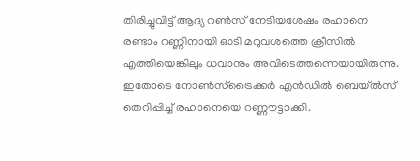തിരിച്ചുവിട്ട് ആദ്യ റണ്‍സ് നേടിയശേഷം രഹാനെ രണ്ടാം റണ്ണിനായി ഓടി മറുവശത്തെ ക്രീസില്‍ എത്തിയെങ്കിലും ധവാനും അവിടെത്തന്നെയായിരുന്നു. ഇതോടെ നോണ്‍സ്‌ട്രൈക്കര്‍ എന്‍ഡില്‍ ബെയ്ല്‍സ് തെറിപ്പിച്ച് രഹാനെയെ റണ്ണൗട്ടാക്കി.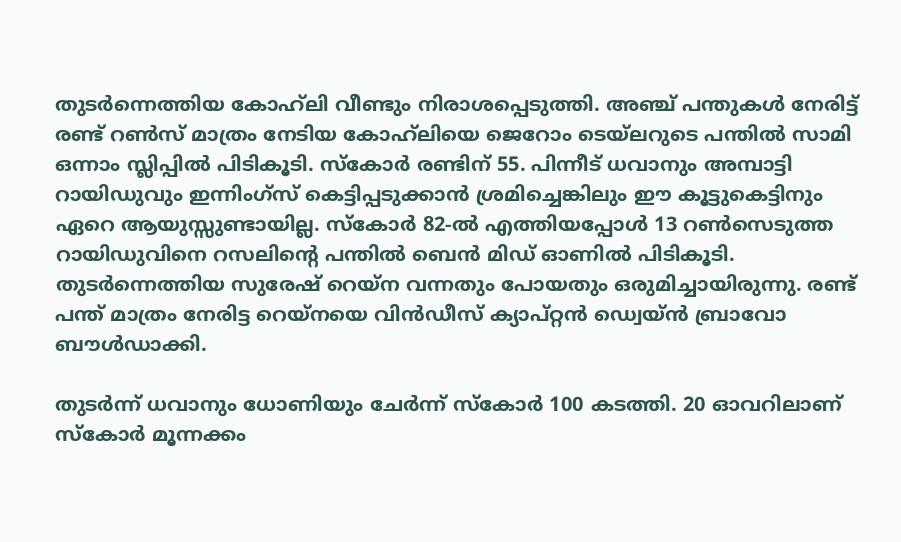തുടര്‍ന്നെത്തിയ കോഹ്‌ലി വീണ്ടും നിരാശപ്പെടുത്തി. അഞ്ച് പന്തുകള്‍ നേരിട്ട് രണ്ട് റണ്‍സ് മാത്രം നേടിയ കോഹ്‌ലിയെ ജെറോം ടെയ്‌ലറുടെ പന്തില്‍ സാമി ഒന്നാം സ്ലിപ്പില്‍ പിടികൂടി. സ്‌കോര്‍ രണ്ടിന് 55. പിന്നീട് ധവാനും അമ്പാട്ടി റായിഡുവും ഇന്നിംഗ്‌സ് കെട്ടിപ്പടുക്കാന്‍ ശ്രമിച്ചെങ്കിലും ഈ കൂട്ടുകെട്ടിനും ഏറെ ആയുസ്സുണ്ടായില്ല. സ്‌കോര്‍ 82-ല്‍ എത്തിയപ്പോള്‍ 13 റണ്‍സെടുത്ത റായിഡുവിനെ റസലിന്റെ പന്തില്‍ ബെന്‍ മിഡ് ഓണില്‍ പിടികൂടി. തുടര്‍ന്നെത്തിയ സുരേഷ് റെയ്‌ന വന്നതും പോയതും ഒരുമിച്ചായിരുന്നു. രണ്ട് പന്ത് മാത്രം നേരിട്ട റെയ്‌നയെ വിന്‍ഡീസ് ക്യാപ്റ്റന്‍ ഡ്വെയ്ന്‍ ബ്രാവോ ബൗള്‍ഡാക്കി.

തുടര്‍ന്ന് ധവാനും ധോണിയും ചേര്‍ന്ന് സ്‌കോര്‍ 100 കടത്തി. 20 ഓവറിലാണ് സ്‌കോര്‍ മൂന്നക്കം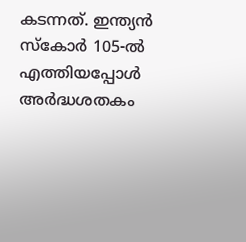കടന്നത്. ഇന്ത്യന്‍ സ്‌കോര്‍ 105-ല്‍ എത്തിയപ്പോള്‍ അര്‍ദ്ധശതകം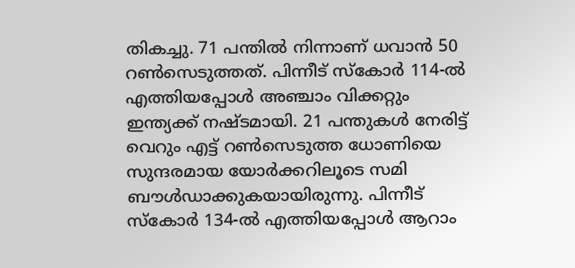തികച്ചു. 71 പന്തില്‍ നിന്നാണ് ധവാന്‍ 50 റണ്‍സെടുത്തത്. പിന്നീട് സ്‌കോര്‍ 114-ല്‍ എത്തിയപ്പോള്‍ അഞ്ചാം വിക്കറ്റും ഇന്ത്യക്ക് നഷ്ടമായി. 21 പന്തുകള്‍ നേരിട്ട് വെറും എട്ട് റണ്‍സെടുത്ത ധോണിയെ സുന്ദരമായ യോര്‍ക്കറിലൂടെ സമി ബൗള്‍ഡാക്കുകയായിരുന്നു. പിന്നീട് സ്‌കോര്‍ 134-ല്‍ എത്തിയപ്പോള്‍ ആറാം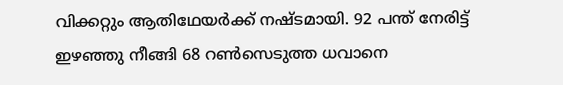വിക്കറ്റും ആതിഥേയര്‍ക്ക് നഷ്ടമായി. 92 പന്ത് നേരിട്ട് ഇഴഞ്ഞു നീങ്ങി 68 റണ്‍സെടുത്ത ധവാനെ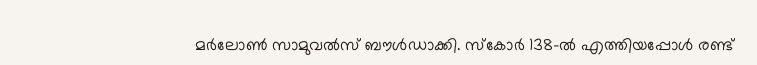മര്‍ലോണ്‍ സാമുവല്‍സ് ബൗള്‍ഡാക്കി. സ്‌കോര്‍ 138-ല്‍ എത്തിയപ്പോള്‍ രണ്ട്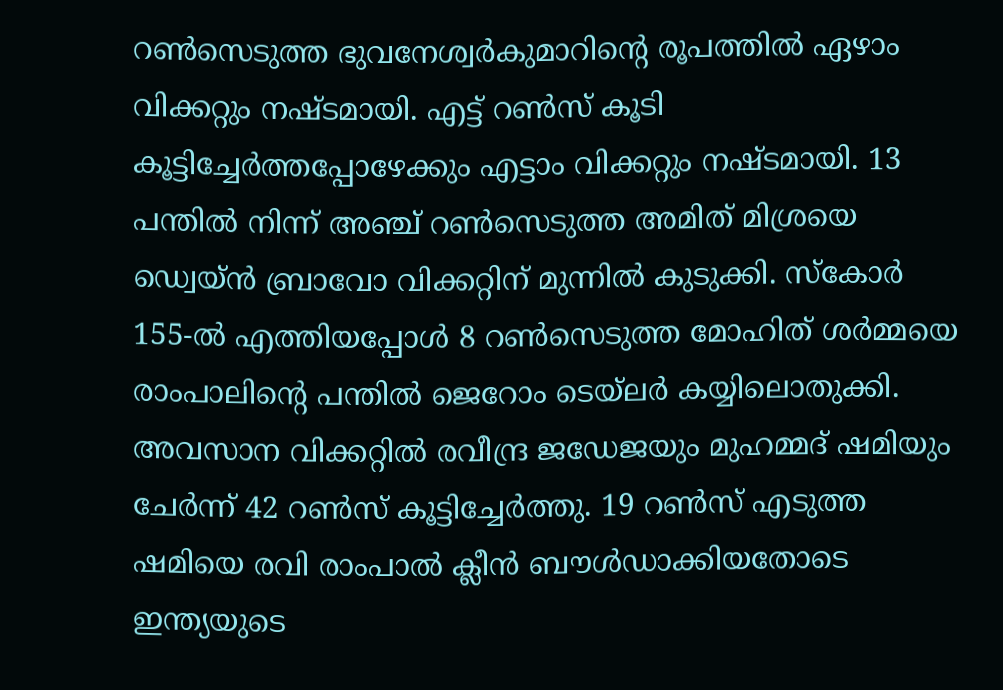റണ്‍സെടുത്ത ഭുവനേശ്വര്‍കുമാറിന്റെ രൂപത്തില്‍ ഏഴാം വിക്കറ്റും നഷ്ടമായി. എട്ട് റണ്‍സ് കൂടി കൂട്ടിച്ചേര്‍ത്തപ്പോഴേക്കും എട്ടാം വിക്കറ്റും നഷ്ടമായി. 13 പന്തില്‍ നിന്ന് അഞ്ച് റണ്‍സെടുത്ത അമിത് മിശ്രയെ ഡ്വെയ്ന്‍ ബ്രാവോ വിക്കറ്റിന് മുന്നില്‍ കുടുക്കി. സ്‌കോര്‍ 155-ല്‍ എത്തിയപ്പോള്‍ 8 റണ്‍സെടുത്ത മോഹിത് ശര്‍മ്മയെ രാംപാലിന്റെ പന്തില്‍ ജെറോം ടെയ്‌ലര്‍ കയ്യിലൊതുക്കി. അവസാന വിക്കറ്റില്‍ രവീന്ദ്ര ജഡേജയും മുഹമ്മദ് ഷമിയും ചേര്‍ന്ന് 42 റണ്‍സ് കൂട്ടിച്ചേര്‍ത്തു. 19 റണ്‍സ് എടുത്ത ഷമിയെ രവി രാംപാല്‍ ക്ലീന്‍ ബൗള്‍ഡാക്കിയതോടെ ഇന്ത്യയുടെ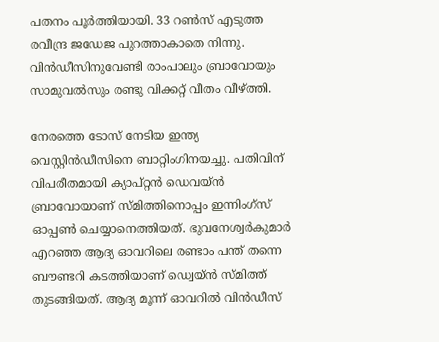പതനം പൂര്‍ത്തിയായി. 33 റണ്‍സ് എടുത്ത രവീന്ദ്ര ജഡേജ പുറത്താകാതെ നിന്നു. വിന്‍ഡീസിനുവേണ്ടി രാംപാലും ബ്രാവോയും സാമുവല്‍സും രണ്ടു വിക്കറ്റ് വീതം വീഴ്‌ത്തി.

നേരത്തെ ടോസ് നേടിയ ഇന്ത്യ വെസ്റ്റിന്‍ഡീസിനെ ബാറ്റിംഗിനയച്ചു. പതിവിന് വിപരീതമായി ക്യാപ്റ്റന്‍ ഡെവയ്ന്‍ ബ്രാവോയാണ് സ്മിത്തിനൊപ്പം ഇന്നിംഗ്‌സ് ഓപ്പണ്‍ ചെയ്യാനെത്തിയത്. ഭുവനേശ്വര്‍കുമാര്‍ എറഞ്ഞ ആദ്യ ഓവറിലെ രണ്ടാം പന്ത് തന്നെ ബൗണ്ടറി കടത്തിയാണ് ഡ്വെയ്ന്‍ സ്മിത്ത് തുടങ്ങിയത്. ആദ്യ മൂന്ന് ഓവറില്‍ വിന്‍ഡീസ്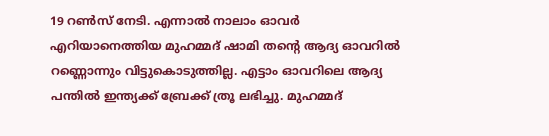19 റണ്‍സ് നേടി. എന്നാല്‍ നാലാം ഓവര്‍ എറിയാനെത്തിയ മുഹമ്മദ് ഷാമി തന്റെ ആദ്യ ഓവറില്‍ റണ്ണൊന്നും വിട്ടുകൊടുത്തില്ല. എട്ടാം ഓവറിലെ ആദ്യ പന്തില്‍ ഇന്ത്യക്ക് ബ്രേക്ക് ത്രൂ ലഭിച്ചു. മുഹമ്മദ്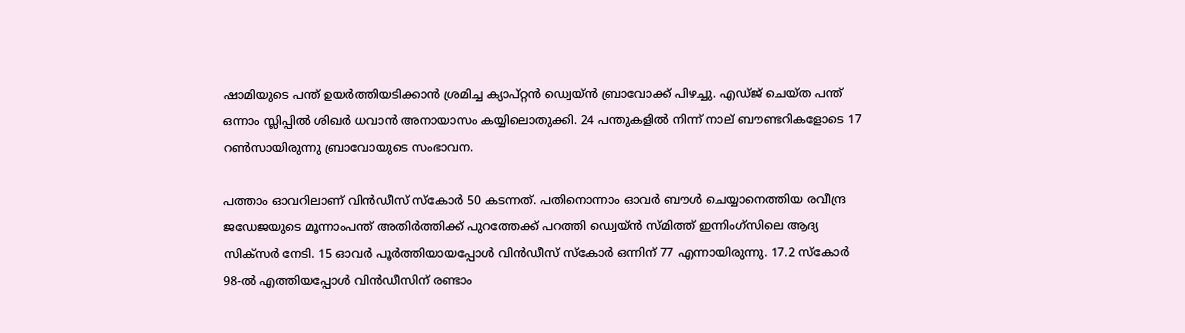ഷാമിയുടെ പന്ത് ഉയര്‍ത്തിയടിക്കാന്‍ ശ്രമിച്ച ക്യാപ്റ്റന്‍ ഡ്വെയ്ന്‍ ബ്രാവോക്ക് പിഴച്ചു. എഡ്ജ് ചെയ്ത പന്ത് ഒന്നാം സ്ലിപ്പില്‍ ശിഖര്‍ ധവാന്‍ അനായാസം കയ്യിലൊതുക്കി. 24 പന്തുകളില്‍ നിന്ന് നാല് ബൗണ്ടറികളോടെ 17 റണ്‍സായിരുന്നു ബ്രാവോയുടെ സംഭാവന.

പത്താം ഓവറിലാണ് വിന്‍ഡീസ് സ്‌കോര്‍ 50 കടന്നത്. പതിനൊന്നാം ഓവര്‍ ബൗള്‍ ചെയ്യാനെത്തിയ രവീന്ദ്ര ജഡേജയുടെ മൂന്നാംപന്ത് അതിര്‍ത്തിക്ക് പുറത്തേക്ക് പറത്തി ഡ്വെയ്ന്‍ സ്മിത്ത് ഇന്നിംഗ്‌സിലെ ആദ്യ സിക്‌സര്‍ നേടി. 15 ഓവര്‍ പൂര്‍ത്തിയായപ്പോള്‍ വിന്‍ഡീസ് സ്‌കോര്‍ ഒന്നിന് 77 എന്നായിരുന്നു. 17.2 സ്‌കോര്‍ 98-ല്‍ എത്തിയപ്പോള്‍ വിന്‍ഡീസിന് രണ്ടാം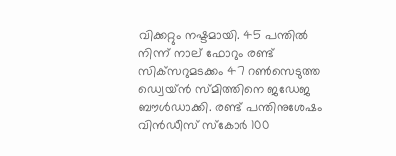വിക്കറ്റും നഷ്ടമായി. 45 പന്തില്‍ നിന്ന് നാല് ഫോറും രണ്ട് സിക്‌സറുമടക്കം 47 റണ്‍സെടുത്ത ഡ്വെയ്ന്‍ സ്മിത്തിനെ ജഡേജ ബൗള്‍ഡാക്കി. രണ്ട് പന്തിനുശേഷം വിന്‍ഡീസ് സ്‌കോര്‍ 100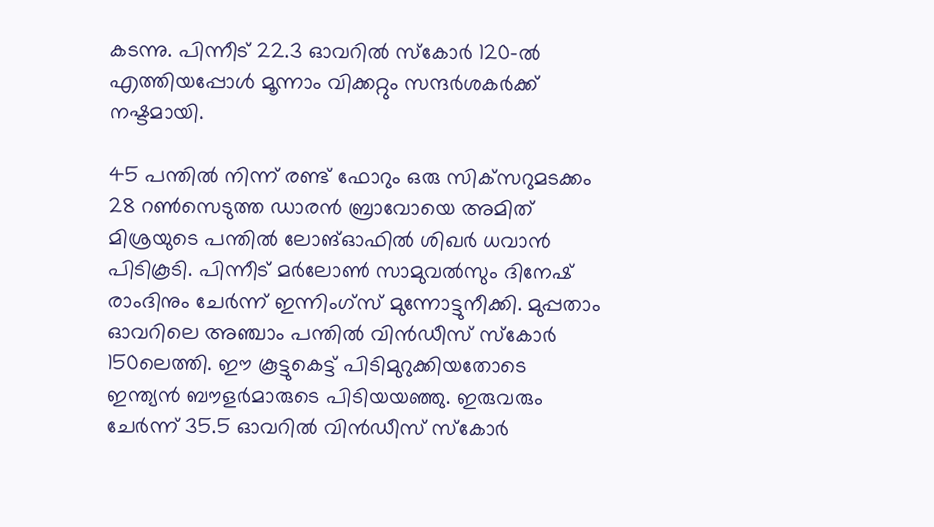കടന്നു. പിന്നീട് 22.3 ഓവറില്‍ സ്‌കോര്‍ 120-ല്‍ എത്തിയപ്പോള്‍ മൂന്നാം വിക്കറ്റും സന്ദര്‍ശകര്‍ക്ക് നഷ്ടമായി.

45 പന്തില്‍ നിന്ന് രണ്ട് ഫോറും ഒരു സിക്‌സറുമടക്കം 28 റണ്‍സെടുത്ത ഡാരന്‍ ബ്രാവോയെ അമിത് മിശ്രയുടെ പന്തില്‍ ലോങ്ഓഫില്‍ ശിഖര്‍ ധവാന്‍ പിടികൂടി. പിന്നീട് മര്‍ലോണ്‍ സാമുവല്‍സും ദിനേഷ് രാംദിനും ചേര്‍ന്ന് ഇന്നിംഗ്‌സ് മുന്നോട്ടുനീക്കി. മുപ്പതാം ഓവറിലെ അഞ്ചാം പന്തില്‍ വിന്‍ഡീസ് സ്‌കോര്‍ 150ലെത്തി. ഈ കൂട്ടുകെട്ട് പിടിമുറുക്കിയതോടെ ഇന്ത്യന്‍ ബൗളര്‍മാരുടെ പിടിയയഞ്ഞു. ഇരുവരും ചേര്‍ന്ന് 35.5 ഓവറില്‍ വിന്‍ഡീസ് സ്‌കോര്‍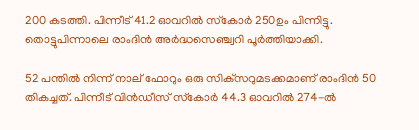200 കടത്തി. പിന്നീട് 41.2 ഓവറില്‍ സ്‌കോര്‍ 250ഉം പിന്നിട്ടു. തൊട്ടുപിന്നാലെ രാംദിന്‍ അര്‍ദ്ധസെഞ്ച്വറി പൂര്‍ത്തിയാക്കി.

52 പന്തില്‍ നിന്ന് നാല് ഫോറും ഒരു സിക്‌സറുമടക്കമാണ് രാംദിന്‍ 50 തികച്ചത്. പിന്നീട് വിന്‍ഡീസ് സ്‌കോര്‍ 44.3 ഓവറില്‍ 274-ല്‍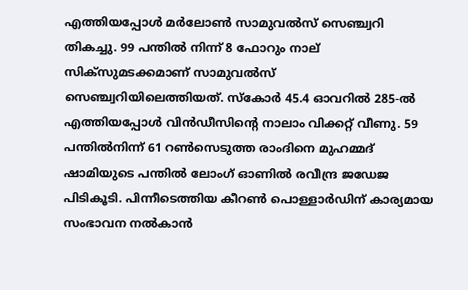എത്തിയപ്പോള്‍ മര്‍ലോണ്‍ സാമുവല്‍സ് സെഞ്ച്വറി തികച്ചു. 99 പന്തില്‍ നിന്ന് 8 ഫോറും നാല് സിക്‌സുമടക്കമാണ് സാമുവല്‍സ് സെഞ്ച്വറിയിലെത്തിയത്. സ്‌കോര്‍ 45.4 ഓവറില്‍ 285-ല്‍ എത്തിയപ്പോള്‍ വിന്‍ഡീസിന്റെ നാലാം വിക്കറ്റ് വീണു. 59 പന്തില്‍നിന്ന് 61 റണ്‍സെടുത്ത രാംദിനെ മുഹമ്മദ് ഷാമിയുടെ പന്തില്‍ ലോംഗ് ഓണില്‍ രവീന്ദ്ര ജഡേജ പിടികൂടി. പിന്നീടെത്തിയ കീറണ്‍ പൊള്ളാര്‍ഡിന് കാര്യമായ സംഭാവന നല്‍കാന്‍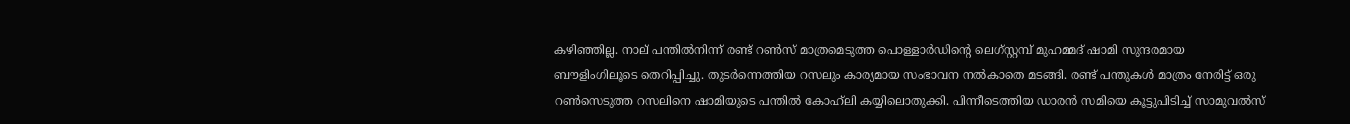കഴിഞ്ഞില്ല. നാല് പന്തില്‍നിന്ന് രണ്ട് റണ്‍സ് മാത്രമെടുത്ത പൊള്ളാര്‍ഡിന്റെ ലെഗ്‌സ്റ്റമ്പ് മുഹമ്മദ് ഷാമി സുന്ദരമായ ബൗളിംഗിലൂടെ തെറിപ്പിച്ചു. തുടര്‍ന്നെത്തിയ റസലും കാര്യമായ സംഭാവന നല്‍കാതെ മടങ്ങി. രണ്ട് പന്തുകള്‍ മാത്രം നേരിട്ട് ഒരു റണ്‍സെടുത്ത റസലിനെ ഷാമിയുടെ പന്തില്‍ കോഹ്‌ലി കയ്യിലൊതുക്കി. പിന്നീടെത്തിയ ഡാരന്‍ സമിയെ കൂട്ടുപിടിച്ച് സാമുവല്‍സ്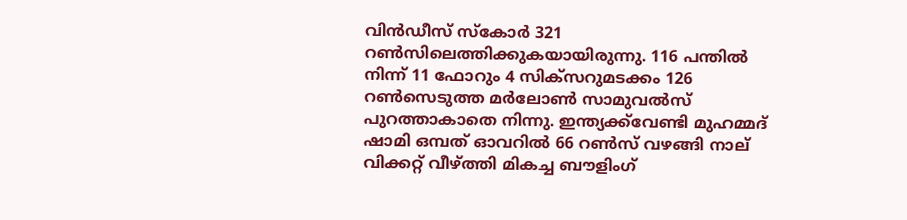വിന്‍ഡീസ് സ്‌കോര്‍ 321 റണ്‍സിലെത്തിക്കുകയായിരുന്നു. 116 പന്തില്‍ നിന്ന് 11 ഫോറും 4 സിക്‌സറുമടക്കം 126 റണ്‍സെടുത്ത മര്‍ലോണ്‍ സാമുവല്‍സ് പുറത്താകാതെ നിന്നു. ഇന്ത്യക്ക്‌വേണ്ടി മുഹമ്മദ് ഷാമി ഒമ്പത് ഓവറില്‍ 66 റണ്‍സ് വഴങ്ങി നാല് വിക്കറ്റ് വീഴ്‌ത്തി മികച്ച ബൗളിംഗ്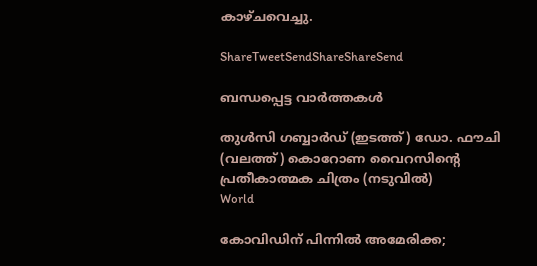കാഴ്ചവെച്ചു.

ShareTweetSendShareShareSend

ബന്ധപ്പെട്ട വാര്‍ത്തകള്‍

തുള്‍സി ഗബ്ബാര്‍ഡ് (ഇടത്ത്) ഡോ. ഫൗചി (വലത്ത്) കൊറോണ വൈറസിന്‍റെ പ്രതീകാത്മക ചിത്രം (നടുവില്‍)
World

കോവിഡിന് പിന്നില്‍ അമേരിക്ക;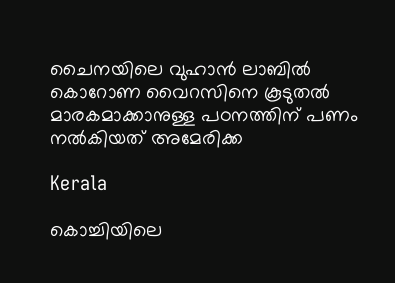ചൈനയിലെ വുഹാന്‍ ലാബില്‍ കൊറോണ വൈറസിനെ കൂടുതല്‍ മാരകമാക്കാനുള്ള പഠനത്തിന് പണം നല്‍കിയത് അമേരിക്ക

Kerala

കൊച്ചിയിലെ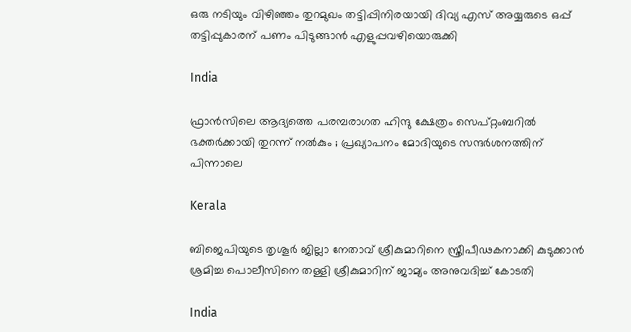ഒരു നടിയും വിഴിഞ്ഞം തുറമുഖം തട്ടിപ്പിനിരയായി ദിവ്യ എസ് അയ്യരുടെ ഒപ്പ് തട്ടിപ്പുകാരന് പണം പിടുങ്ങാന്‍ എളുപ്പവഴിയൊരുക്കി

India

ഫ്രാൻസിലെ ആദ്യത്തെ പരമ്പരാഗത ഹിന്ദു ക്ഷേത്രം സെപ്റ്റംബറിൽ ഭക്തർക്കായി തുറന്ന് നൽകും ; പ്രഖ്യാപനം മോദിയുടെ സന്ദർശനത്തിന് പിന്നാലെ

Kerala

ബിജെപിയുടെ തൃശൂര്‍ ജില്ലാ നേതാവ് ശ്രീകുമാറിനെ സ്ത്രീപീഢകനാക്കി കുടുക്കാന്‍ ശ്രമിച്ച പൊലീസിനെ തള്ളി ശ്രീകുമാറിന് ജാമ്യം അനുവദിച്ച് കോടതി

India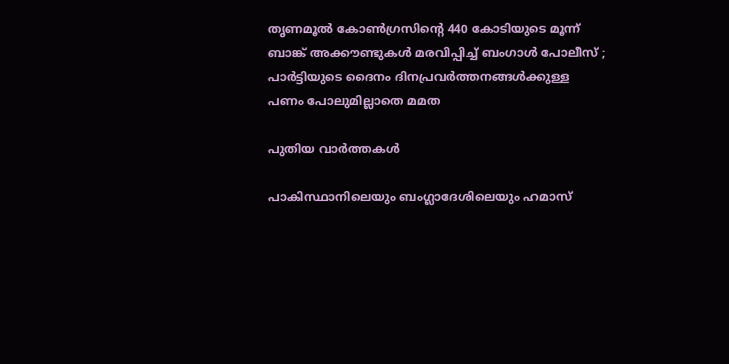തൃണമൂൽ കോൺഗ്രസിന്റെ 440 കോടിയുടെ മൂന്ന് ബാങ്ക് അക്കൗണ്ടുകൾ മരവിപ്പിച്ച് ബംഗാൾ പോലീസ് ; പാർട്ടിയുടെ ദൈനം ദിനപ്രവർത്തനങ്ങൾക്കുള്ള പണം പോലുമില്ലാതെ മമത

പുതിയ വാര്‍ത്തകള്‍

പാകിസ്ഥാനിലെയും ബംഗ്ലാദേശിലെയും ഹമാസ്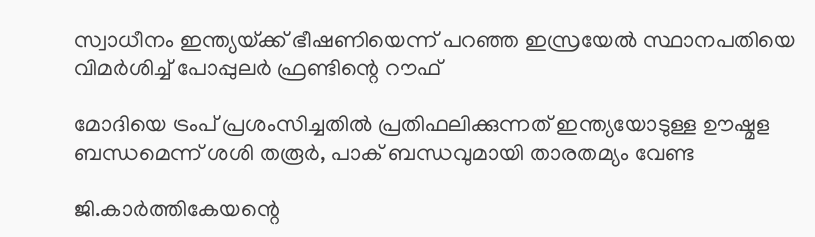സ്വാധീനം ഇന്ത്യയ്‌ക്ക് ഭീഷണിയെന്ന് പറഞ്ഞ ഇസ്രയേല്‍ സ്ഥാനപതിയെ വിമര്‍ശിച്ച് പോപ്പുലര്‍ ഫ്രണ്ടിന്റെ റൗഫ്

മോദിയെ ട്രംപ് പ്രശംസിച്ചതില്‍ പ്രതിഫലിക്കുന്നത് ഇന്ത്യയോടുള്ള ഊഷ്മള ബന്ധമെന്ന് ശശി തരൂര്‍, പാക് ബന്ധവുമായി താരതമ്യം വേണ്ട

ജി.കാര്‍ത്തികേയന്റെ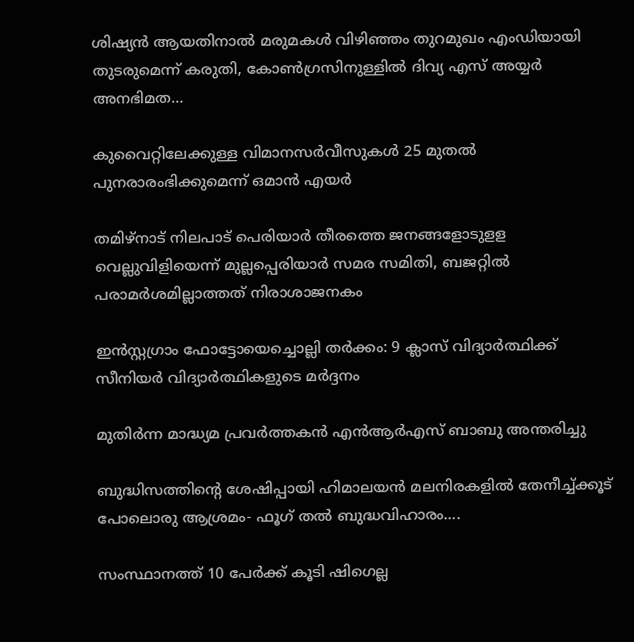ശിഷ്യന്‍ ആയതിനാല്‍ മരുമകള്‍ വിഴിഞ്ഞം തുറമുഖം എംഡിയായി തുടരുമെന്ന് കരുതി, കോണ്‍ഗ്രസിനുള്ളില്‍ ദിവ്യ എസ് അയ്യര്‍ അനഭിമത…

കുവൈറ്റിലേക്കുള്ള വിമാനസർവീസുകൾ 25 മുതൽ പുനരാരംഭിക്കുമെന്ന് ഒമാൻ എയർ

തമിഴ്‌നാട് നിലപാട് പെരിയാര്‍ തീരത്തെ ജനങ്ങളോടുളള വെല്ലുവിളിയെന്ന് മുല്ലപ്പെരിയാര്‍ സമര സമിതി, ബജറ്റില്‍ പരാമര്‍ശമില്ലാത്തത് നിരാശാജനകം

ഇന്‍സ്റ്റഗ്രാം ഫോട്ടോയെച്ചൊല്ലി തര്‍ക്കം: 9 ക്ലാസ് വിദ്യാര്‍ത്ഥിക്ക് സീനിയര്‍ വിദ്യാര്‍ത്ഥികളുടെ മര്‍ദ്ദനം

മുതിര്‍ന്ന മാദ്ധ്യമ പ്രവര്‍ത്തകന്‍ എന്‍ആര്‍എസ് ബാബു അന്തരിച്ചു

ബുദ്ധിസത്തിന്റെ ശേഷിപ്പായി ഹിമാലയന്‍ മലനിരകളില്‍ തേനീച്ച്ക്കൂട് പോലൊരു ആശ്രമം- ഫൂഗ് തല്‍ ബുദ്ധവിഹാരം….

സംസ്ഥാനത്ത് 10 പേര്‍ക്ക് കൂടി ഷിഗെല്ല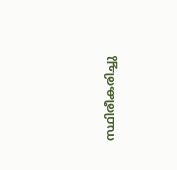സ്ഥിരീകരിച്ചു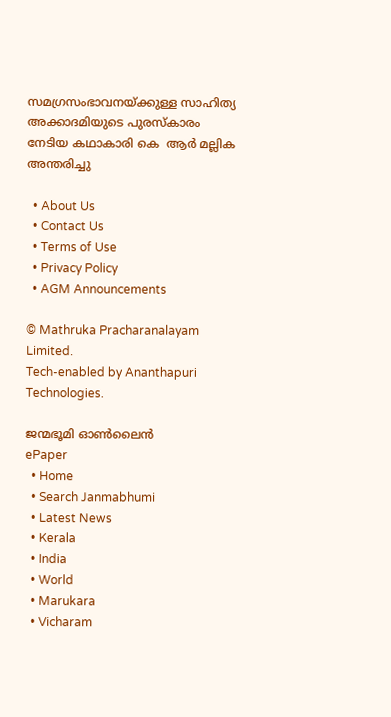സമഗ്രസംഭാവനയ്‌ക്കുള്ള സാഹിത്യ അക്കാദമിയുടെ പുരസ്‌കാരം നേടിയ കഥാകാരി കെ  ആര്‍ മല്ലിക അന്തരിച്ചു

  • About Us
  • Contact Us
  • Terms of Use
  • Privacy Policy
  • AGM Announcements

© Mathruka Pracharanalayam Limited.
Tech-enabled by Ananthapuri Technologies.

ജന്മഭൂമി ഓണ്‍ലൈന്‍
ePaper
  • Home
  • Search Janmabhumi
  • Latest News
  • Kerala
  • India
  • World
  • Marukara
  • Vicharam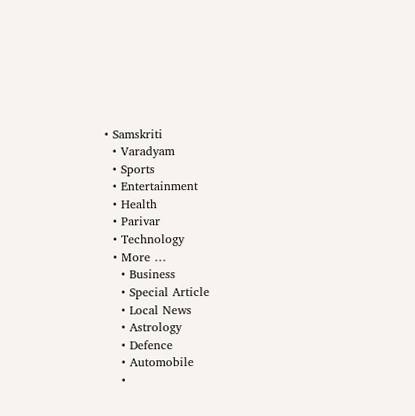• Samskriti
  • Varadyam
  • Sports
  • Entertainment
  • Health
  • Parivar
  • Technology
  • More …
    • Business
    • Special Article
    • Local News
    • Astrology
    • Defence
    • Automobile
    •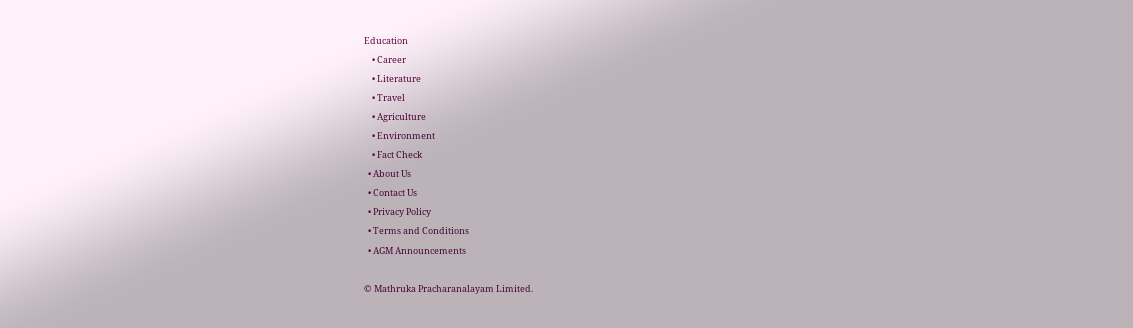Education
    • Career
    • Literature
    • Travel
    • Agriculture
    • Environment
    • Fact Check
  • About Us
  • Contact Us
  • Privacy Policy
  • Terms and Conditions
  • AGM Announcements

© Mathruka Pracharanalayam Limited.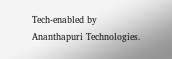Tech-enabled by Ananthapuri Technologies.